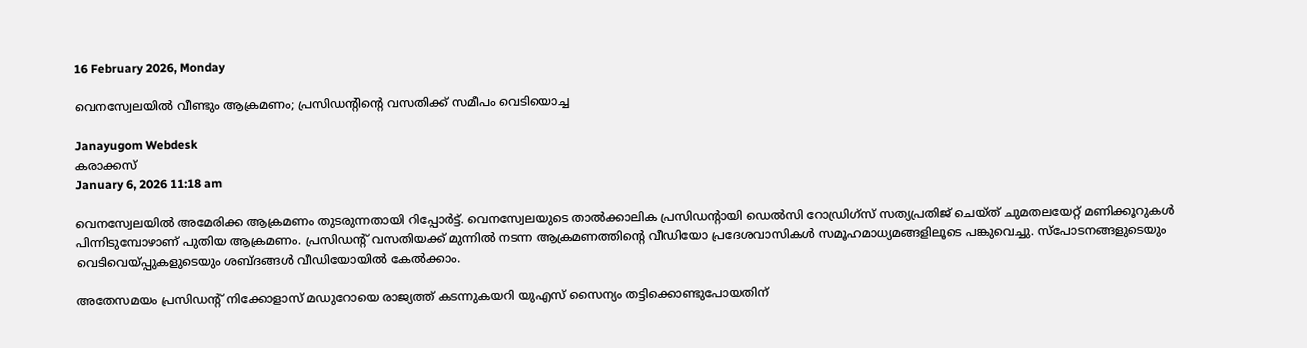16 February 2026, Monday

വെനസ്വേലയില്‍ വീണ്ടും ആക്രമണം; പ്രസിഡന്റിന്റെ വസതിക്ക് സമീപം വെടിയൊച്ച

Janayugom Webdesk
കരാക്കസ്
January 6, 2026 11:18 am

വെനസ്വേലയില്‍ അമേരിക്ക ആക്രമണം തുടരുന്നതായി റിപ്പോര്‍ട്ട്. വെനസ്വേലയുടെ താല്‍ക്കാലിക പ്രസിഡന്റായി ഡെല്‍സി റോഡ്രിഗ്സ് സത്യപ്രതിജ്‍ ചെയ്ത് ചുമതലയേറ്റ് മണിക്കൂറുകള്‍ പിന്നിടുമ്പോഴാണ് പുതിയ ആക്രമണം. പ്രസിഡന്റ് വസതിയക്ക് മുന്നില്‍ നടന്ന ആക്രമണത്തിന്റെ വീഡിയോ പ്രദേശവാസികള്‍ സമൂഹമാധ്യമങ്ങളിലൂടെ പങ്കുവെച്ചു. സ്പോടനങ്ങളുടെയും വെടിവെയ്പ്പുകളുടെയും ശബ്ദങ്ങള്‍ വീഡിയോയില്‍ കേല്‍ക്കാം.

അതേസമയം പ്രസിഡന്റ്‌ നിക്കോളാസ്‌ മഡുറോയെ രാജ്യത്ത്‌ കടന്നുകയറി യുഎസ്‌ സൈന്യം തട്ടിക്കൊണ്ടുപോയതിന്‌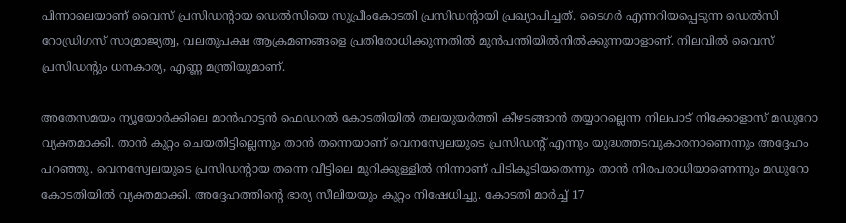പിന്നാലെയാണ് വൈസ്‌ പ്രസിഡന്റായ ഡെൽസിയെ സുപ്രീംകോടതി പ്രസിഡന്റായി പ്രഖ്യാപിച്ചത്. ടൈഗർ എന്നറിയപ്പെടുന്ന ഡെൽസി റോഡ്രിഗസ്‌ സാമ്രാജ്യത്വ, വലതുപക്ഷ ആക്രമണങ്ങളെ പ്രതിരോധിക്കുന്നതിൽ മുൻപന്തിയിൽനിൽക്കുന്നയാളാണ്‌. നിലവിൽ വൈസ് പ്രസിഡന്റും ധനകാര്യ, എണ്ണ മന്ത്രിയുമാണ്‌.

അതേസമയം ന്യൂയോർക്കിലെ മാൻഹാട്ടൻ ഫെഡറൽ കോടതിയിൽ തലയുയർത്തി കീഴടങ്ങാൻ തയ്യാറല്ലെന്ന നിലപാട്‌ നിക്കോളാസ്‌ മഡുറോ വ്യക്തമാക്കി. താൻ കുറ്റം ചെയതിട്ടില്ലെന്നും താൻ തന്നെയാണ്‌ വെനസ്വേലയുടെ പ്രസിഡന്റ്‌ എന്നും യുദ്ധത്തടവുകാരനാണെന്നും അദ്ദേഹം പറഞ്ഞു. വെനസ്വേലയുടെ പ്രസിഡന്റായ തന്നെ വീട്ടിലെ മുറിക്കുള്ളിൽ നിന്നാണ്‌ പിടികൂടിയതെന്നും താൻ നിരപരാധിയാണെന്നും മഡുറോ കോടതിയിൽ വ്യക്തമാക്കി. അദ്ദേഹത്തിന്റെ ഭാര്യ സീലിയയും കുറ്റം നിഷേധിച്ചു. കോടതി മാർച്ച്‌ 17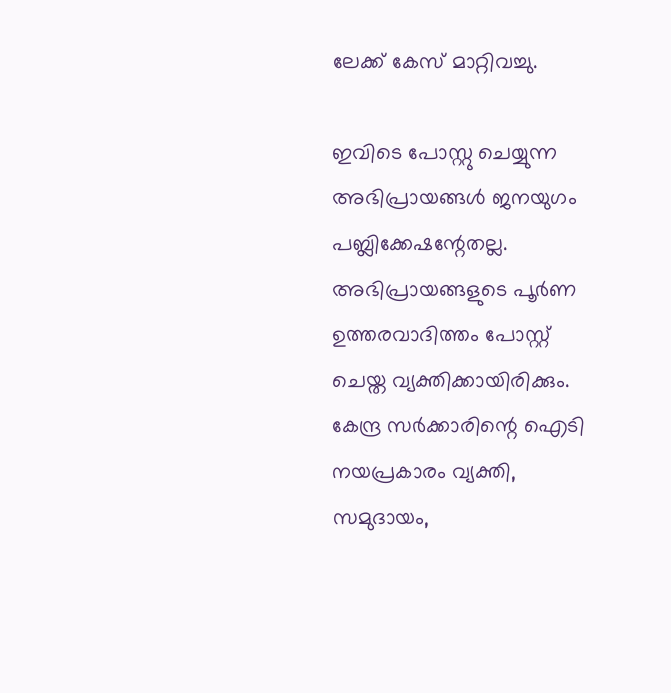ലേക്ക്‌ കേസ്‌ മാറ്റിവച്ചു.

ഇവിടെ പോസ്റ്റു ചെയ്യുന്ന അഭിപ്രായങ്ങള്‍ ജനയുഗം പബ്ലിക്കേഷന്റേതല്ല. അഭിപ്രായങ്ങളുടെ പൂര്‍ണ ഉത്തരവാദിത്തം പോസ്റ്റ് ചെയ്ത വ്യക്തിക്കായിരിക്കും. കേന്ദ്ര സര്‍ക്കാരിന്റെ ഐടി നയപ്രകാരം വ്യക്തി, സമുദായം,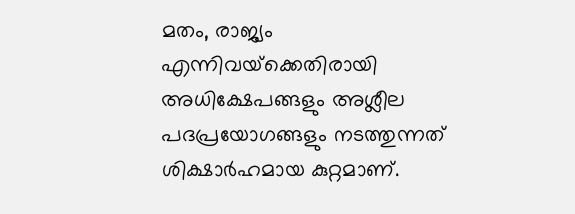മതം, രാജ്യം എന്നിവയ്‌ക്കെതിരായി അധിക്ഷേപങ്ങളും അശ്ലീല പദപ്രയോഗങ്ങളും നടത്തുന്നത് ശിക്ഷാര്‍ഹമായ കുറ്റമാണ്.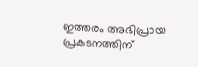ഇത്തരം അഭിപ്രായ പ്രകടനത്തിന്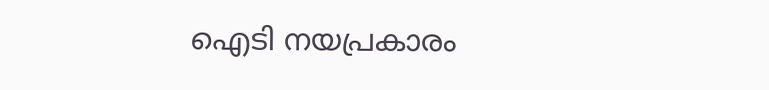ഐടി നയപ്രകാരം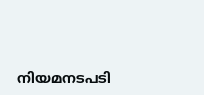നിയമനടപടി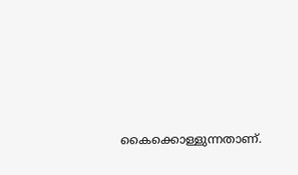കൈക്കൊള്ളുന്നതാണ്.